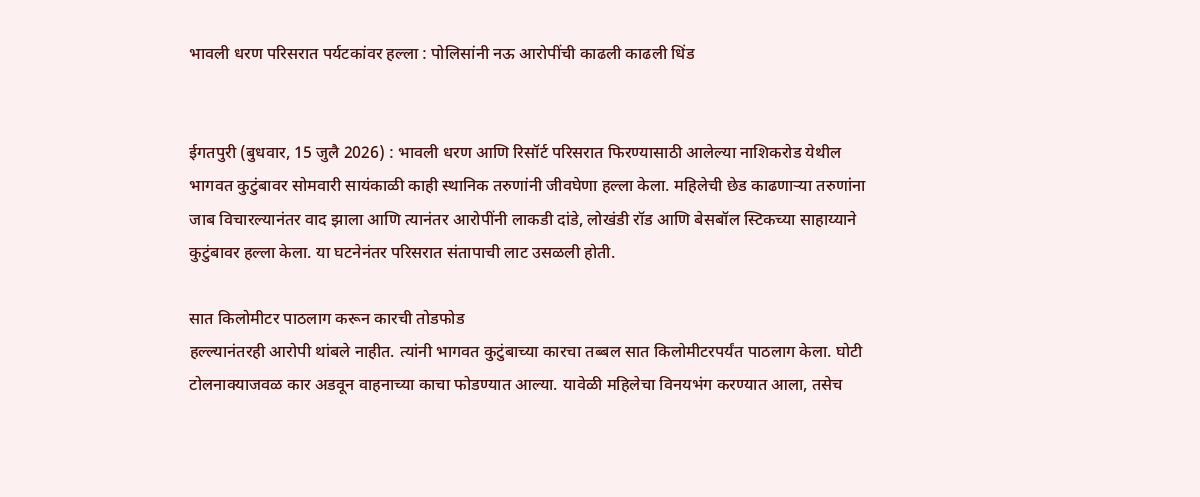भावली धरण परिसरात पर्यटकांवर हल्ला : पोलिसांनी नऊ आरोपींची काढली काढली धिंड


ईगतपुरी (बुधवार, 15 जुलै 2026) : भावली धरण आणि रिसॉर्ट परिसरात फिरण्यासाठी आलेल्या नाशिकरोड येथील भागवत कुटुंबावर सोमवारी सायंकाळी काही स्थानिक तरुणांनी जीवघेणा हल्ला केला. महिलेची छेड काढणार्‍या तरुणांना जाब विचारल्यानंतर वाद झाला आणि त्यानंतर आरोपींनी लाकडी दांडे, लोखंडी रॉड आणि बेसबॉल स्टिकच्या साहाय्याने कुटुंबावर हल्ला केला. या घटनेनंतर परिसरात संतापाची लाट उसळली होती.

सात किलोमीटर पाठलाग करून कारची तोडफोड
हल्ल्यानंतरही आरोपी थांबले नाहीत. त्यांनी भागवत कुटुंबाच्या कारचा तब्बल सात किलोमीटरपर्यंत पाठलाग केला. घोटी टोलनाक्याजवळ कार अडवून वाहनाच्या काचा फोडण्यात आल्या. यावेळी महिलेचा विनयभंग करण्यात आला, तसेच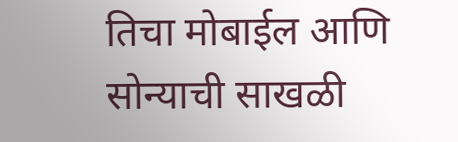तिचा मोबाईल आणि सोन्याची साखळी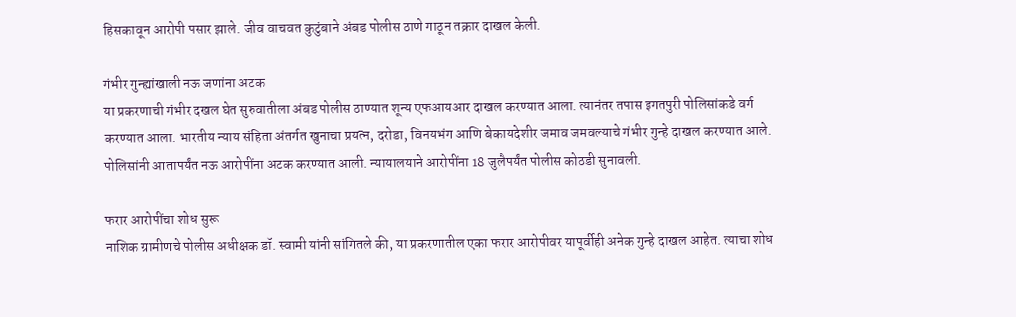हिसकावून आरोपी पसार झाले. जीव वाचवत कुटुंबाने अंबड पोलीस ठाणे गाठून तक्रार दाखल केली.

गंभीर गुन्ह्यांखाली नऊ जणांना अटक
या प्रकरणाची गंभीर दखल घेत सुरुवातीला अंबड पोलीस ठाण्यात शून्य एफआयआर दाखल करण्यात आला. त्यानंतर तपास इगतपुरी पोलिसांकडे वर्ग करण्यात आला. भारतीय न्याय संहिता अंतर्गत खुनाचा प्रयत्न, दरोडा, विनयभंग आणि बेकायदेशीर जमाव जमवल्याचे गंभीर गुन्हे दाखल करण्यात आले. पोलिसांनी आतापर्यंत नऊ आरोपींना अटक करण्यात आली. न्यायालयाने आरोपींना 18 जुलैपर्यंत पोलीस कोठडी सुनावली.

फरार आरोपींचा शोध सुरू
नाशिक ग्रामीणचे पोलीस अधीक्षक डॉ. स्वामी यांनी सांगितले की, या प्रकरणातील एका फरार आरोपीवर यापूर्वीही अनेक गुन्हे दाखल आहेत. त्याचा शोध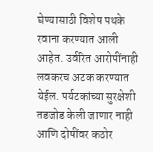घेण्यासाठी विशेष पथके रवाना करण्यात आली आहेत. उर्वरित आरोपींनाही लवकरच अटक करण्यात येईल. पर्यटकांच्या सुरक्षेशी तडजोड केली जाणार नाही आणि दोषींवर कठोर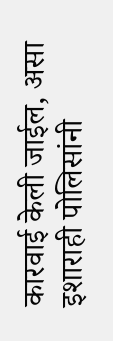कारवाई केली जाईल, असा इशाराही पोलिसांनी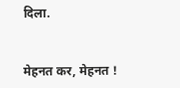दिला.


मेहनत कर, मेहनत !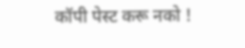कॉपी पेस्ट करू नको !